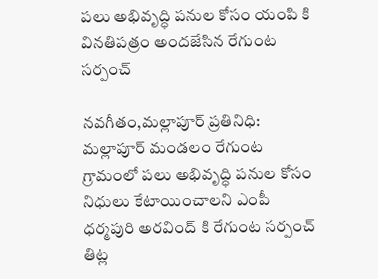పలు అభివృద్ధి పనుల కోసం యంపి కి వినతిపత్రం అందజేసిన రేగుంట సర్పంచ్

నవగీతం,మల్లాపూర్ ప్రతినిధి: మల్లాపూర్ మండలం రేగుంట గ్రామంలో పలు అభివృద్ధి పనుల కోసం నిధులు కేటాయించాలని ఎంపీ ధర్మపురి అరవింద్ కి రేగుంట సర్పంచ్ తిట్ల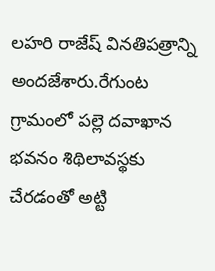లహరి రాజేష్ వినతిపత్రాన్ని అందజేశారు.రేగుంట గ్రామంలో పల్లె దవాఖాన భవనం శిథిలావస్థకు చేరడంతో అట్టి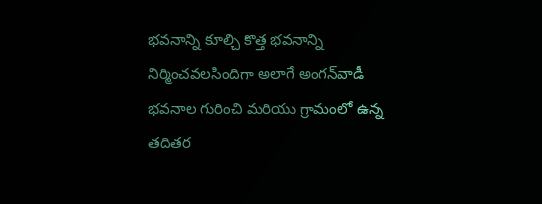భవనాన్ని కూల్చి కొత్త భవనాన్ని నిర్మించవలసిందిగా అలాగే అంగన్‌వాడీ భవనాల గురించి మరియు గ్రామంలో ఉన్న తదితర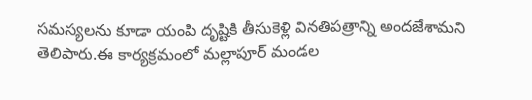సమస్యలను కూడా యంపి దృష్టికి తీసుకెళ్లి వినతిపత్రాన్ని అందజేశామని తెలిపారు.ఈ కార్యక్రమంలో మల్లాపూర్ మండల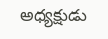అధ్యక్షుడు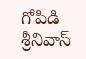గోపిడి శ్రీనివాస్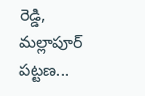రెడ్డి, మల్లాపూర్ పట్టణ...